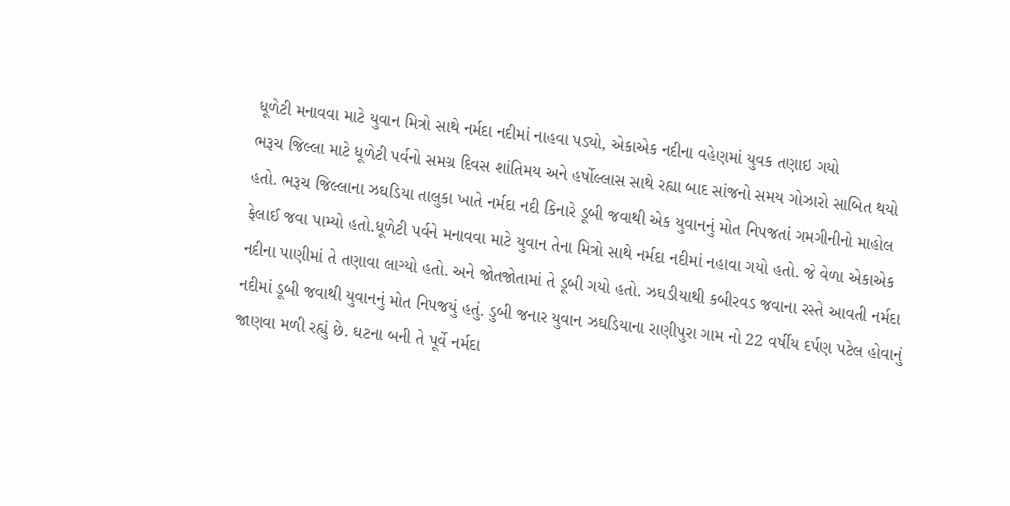ધૂળેટી મનાવવા માટે યુવાન મિત્રો સાથે નર્મદા નદીમાં નાહવા પડ્યો, એકાએક નદીના વહેણમાં યુવક તણાઇ ગયો
ભરૂચ જિલ્લા માટે ધૂળેટી પર્વનો સમગ્ર દિવસ શાંતિમય અને હર્ષોલ્લાસ સાથે રહ્યા બાદ સાંજનો સમય ગોઝારો સાબિત થયો હતો. ભરૂચ જિલ્લાના ઝઘડિયા તાલુકા ખાતે નર્મદા નદી કિનારે ડૂબી જવાથી એક યુવાનનું મોત નિપજતાં ગમગીનીનો માહોલ ફેલાઈ જવા પામ્યો હતો.ધૂળેટી પર્વને મનાવવા માટે યુવાન તેના મિત્રો સાથે નર્મદા નદીમાં નહાવા ગયો હતો. જે વેળા એકાએક નદીના પાણીમાં તે તણાવા લાગ્યો હતો. અને જોતજોતામાં તે ડૂબી ગયો હતો. ઝઘડીયાથી કબીરવડ જવાના રસ્તે આવતી નર્મદા નદીમાં ડૂબી જવાથી યુવાનનું મોત નિપજયું હતું. ડુબી જનાર યુવાન ઝઘડિયાના રાણીપુરા ગામ નો 22 વર્ષીય દર્પણ પટેલ હોવાનું જાણવા મળી રહ્યું છે. ઘટના બની તે પૂર્વે નર્મદા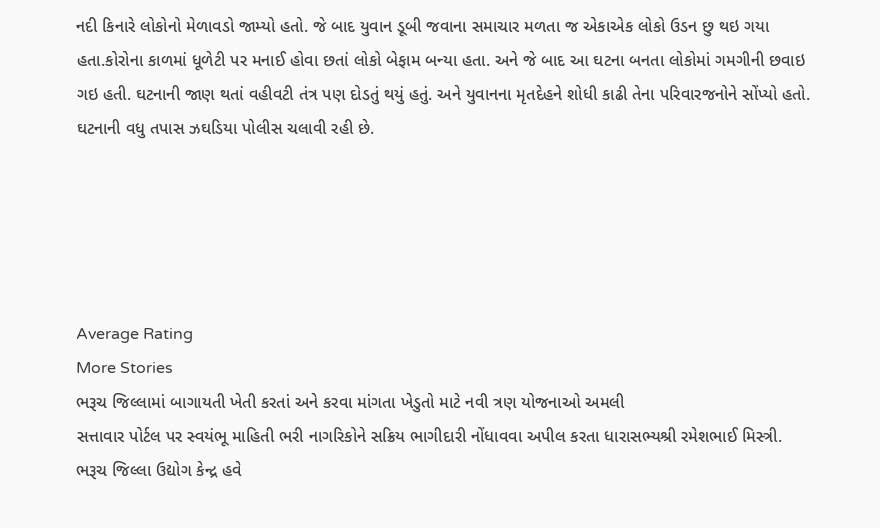નદી કિનારે લોકોનો મેળાવડો જામ્યો હતો. જે બાદ યુવાન ડૂબી જવાના સમાચાર મળતા જ એકાએક લોકો ઉડન છુ થઇ ગયા હતા.કોરોના કાળમાં ધૂળેટી પર મનાઈ હોવા છતાં લોકો બેફામ બન્યા હતા. અને જે બાદ આ ઘટના બનતા લોકોમાં ગમગીની છવાઇ ગઇ હતી. ઘટનાની જાણ થતાં વહીવટી તંત્ર પણ દોડતું થયું હતું. અને યુવાનના મૃતદેહને શોધી કાઢી તેના પરિવારજનોને સોંપ્યો હતો. ઘટનાની વધુ તપાસ ઝઘડિયા પોલીસ ચલાવી રહી છે.





Average Rating
More Stories
ભરૂચ જિલ્લામાં બાગાયતી ખેતી કરતાં અને કરવા માંગતા ખેડુતો માટે નવી ત્રણ યોજનાઓ અમલી
સત્તાવાર પોર્ટલ પર સ્વયંભૂ માહિતી ભરી નાગરિકોને સક્રિય ભાગીદારી નોંધાવવા અપીલ કરતા ધારાસભ્યશ્રી રમેશભાઈ મિસ્ત્રી.
ભરૂચ જિલ્લા ઉદ્યોગ કેન્દ્ર હવે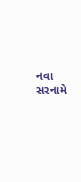નવા સરનામે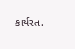કાર્યરત.